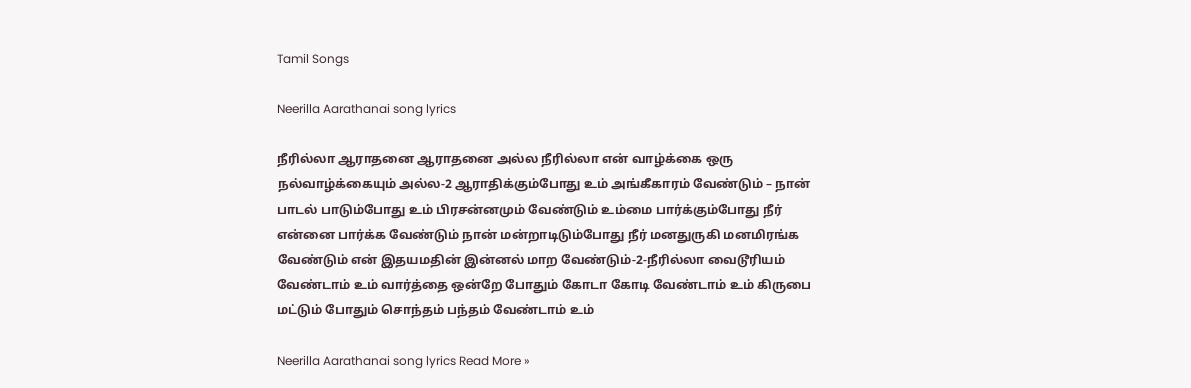Tamil Songs

Neerilla Aarathanai song lyrics

நீரில்லா ஆராதனை ஆராதனை அல்ல நீரில்லா என் வாழ்க்கை ஒரு நல்வாழ்க்கையும் அல்ல-2 ஆராதிக்கும்போது உம் அங்கீகாரம் வேண்டும் – நான் பாடல் பாடும்போது உம் பிரசன்னமும் வேண்டும் உம்மை பார்க்கும்போது நீர் என்னை பார்க்க வேண்டும் நான் மன்றாடிடும்போது நீர் மனதுருகி மனமிரங்க வேண்டும் என் இதயமதின் இன்னல் மாற வேண்டும்-2-நீரில்லா வைடூரியம் வேண்டாம் உம் வார்த்தை ஒன்றே போதும் கோடா கோடி வேண்டாம் உம் கிருபை மட்டும் போதும் சொந்தம் பந்தம் வேண்டாம் உம்

Neerilla Aarathanai song lyrics Read More »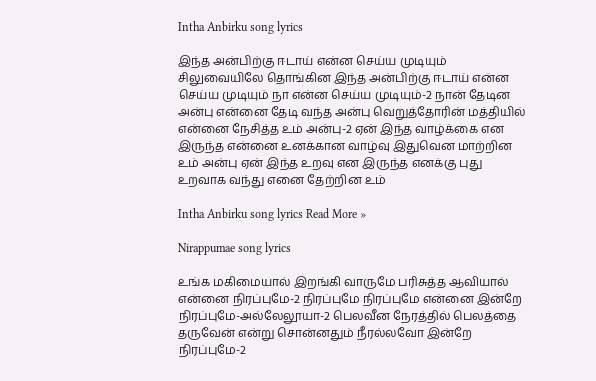Intha Anbirku song lyrics

இந்த அன்பிற்கு ஈடாய் என்ன செய்ய முடியும் சிலுவையிலே தொங்கின இந்த அன்பிற்கு ஈடாய் என்ன செய்ய முடியும் நா என்ன செய்ய முடியும்-2 நான் தேடின அன்பு என்னை தேடி வந்த அன்பு வெறுத்தோரின் மத்தியில் என்னை நேசித்த உம் அன்பு-2 ஏன் இந்த வாழ்க்கை என இருந்த என்னை உனக்கான வாழ்வு இதுவென மாற்றின உம் அன்பு ஏன் இந்த உறவு என இருந்த எனக்கு புது உறவாக வந்து எனை தேற்றின உம்

Intha Anbirku song lyrics Read More »

Nirappumae song lyrics

உங்க மகிமையால் இறங்கி வாருமே பரிசுத்த ஆவியால் என்னை நிரப்புமே-2 நிரப்புமே நிரப்புமே என்னை இன்றே நிரப்புமே-அல்லேலூயா-2 பெலவீன நேரத்தில் பெலத்தை தருவேன் என்று சொன்னதும் நீரல்லவோ இன்றே நிரப்புமே-2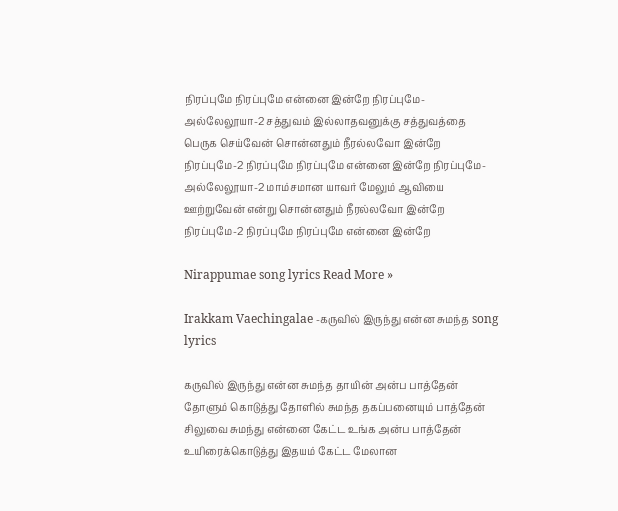நிரப்புமே நிரப்புமே என்னை இன்றே நிரப்புமே-அல்லேலூயா-2 சத்துவம் இல்லாதவனுக்கு சத்துவத்தை பெருக செய்வேன் சொன்னதும் நீரல்லவோ இன்றே நிரப்புமே-2 நிரப்புமே நிரப்புமே என்னை இன்றே நிரப்புமே-அல்லேலூயா-2 மாம்சமான யாவர் மேலும் ஆவியை ஊற்றுவேன் என்று சொன்னதும் நீரல்லவோ இன்றே நிரப்புமே-2 நிரப்புமே நிரப்புமே என்னை இன்றே

Nirappumae song lyrics Read More »

Irakkam Vaechingalae -கருவில் இருந்து என்ன சுமந்த song lyrics

கருவில் இருந்து என்ன சுமந்த தாயின் அன்ப பாத்தேன் தோளும் கொடுத்து தோளில் சுமந்த தகப்பனையும் பாத்தேன் சிலுவை சுமந்து என்னை கேட்ட உங்க அன்ப பாத்தேன் உயிரைக்கொடுத்து இதயம் கேட்ட மேலான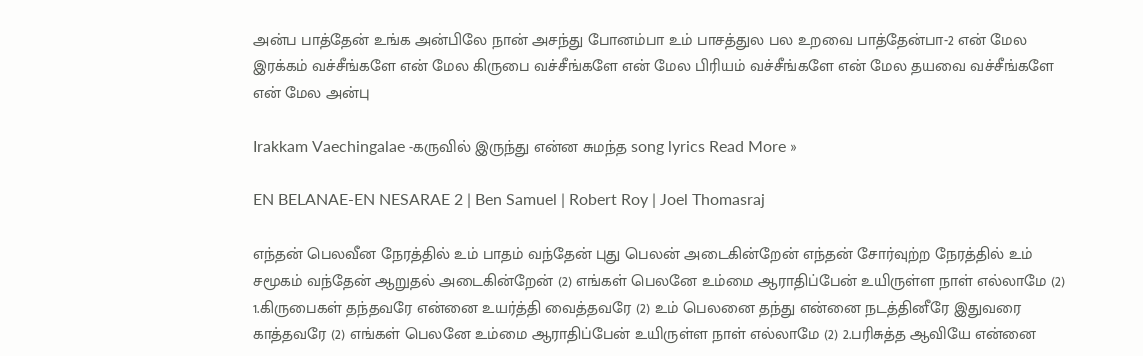அன்ப பாத்தேன் உங்க அன்பிலே நான் அசந்து போனம்பா உம் பாசத்துல பல உறவை பாத்தேன்பா-2 என் மேல இரக்கம் வச்சீங்களே என் மேல கிருபை வச்சீங்களே என் மேல பிரியம் வச்சீங்களே என் மேல தயவை வச்சீங்களே என் மேல அன்பு

Irakkam Vaechingalae -கருவில் இருந்து என்ன சுமந்த song lyrics Read More »

EN BELANAE-EN NESARAE 2 | Ben Samuel | Robert Roy | Joel Thomasraj

எந்தன் பெலவீன நேரத்தில் உம் பாதம் வந்தேன் புது பெலன் அடைகின்றேன் எந்தன் சோர்வுற்ற நேரத்தில் உம் சமூகம் வந்தேன் ஆறுதல் அடைகின்றேன் (2) எங்கள் பெலனே உம்மை ஆராதிப்பேன் உயிருள்ள நாள் எல்லாமே (2) 1.கிருபைகள் தந்தவரே என்னை உயர்த்தி வைத்தவரே (2) உம் பெலனை தந்து என்னை நடத்தினீரே இதுவரை காத்தவரே (2) எங்கள் பெலனே உம்மை ஆராதிப்பேன் உயிருள்ள நாள் எல்லாமே (2) 2.பரிசுத்த ஆவியே என்னை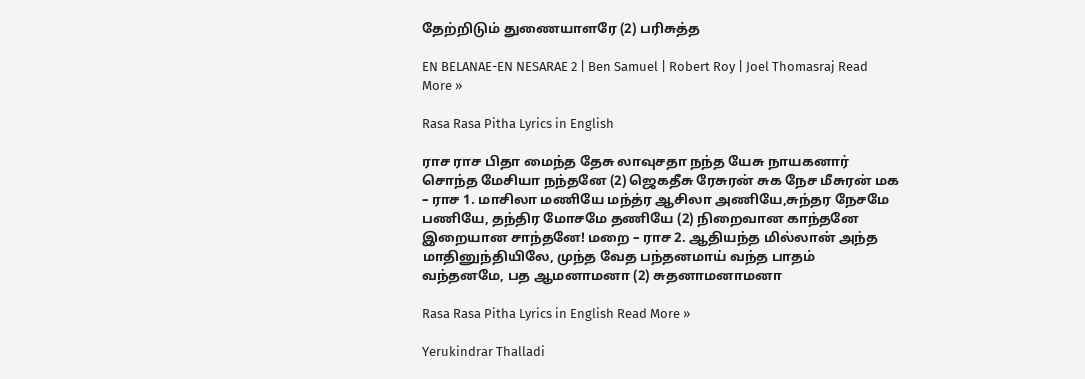தேற்றிடும் துணையாளரே (2) பரிசுத்த

EN BELANAE-EN NESARAE 2 | Ben Samuel | Robert Roy | Joel Thomasraj Read More »

Rasa Rasa Pitha Lyrics in English

ராச ராச பிதா மைந்த தேசு லாவுசதா நந்த யேசு நாயகனார் சொந்த மேசியா நந்தனே (2) ஜெகதீசு ரேசுரன் சுக நேச மீசுரன் மக – ராச 1. மாசிலா மணியே மந்த்ர ஆசிலா அணியே,சுந்தர நேசமே பணியே, தந்திர மோசமே தணியே (2) நிறைவான காந்தனே இறையான சாந்தனே! மறை – ராச 2. ஆதியந்த மில்லான் அந்த மாதினுந்தியிலே, முந்த வேத பந்தனமாய் வந்த பாதம் வந்தனமே, பத ஆமனாமனா (2) சுதனாமனாமனா

Rasa Rasa Pitha Lyrics in English Read More »

Yerukindrar Thalladi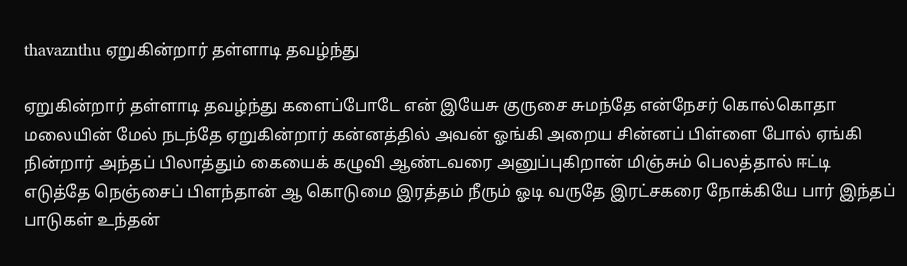thavaznthu ஏறுகின்றார் தள்ளாடி தவழ்ந்து

ஏறுகின்றார் தள்ளாடி தவழ்ந்து களைப்போடே என் இயேசு குருசை சுமந்தே என்நேசர் கொல்கொதா மலையின் மேல் நடந்தே ஏறுகின்றார் கன்னத்தில் அவன் ஓங்கி அறைய சின்னப் பிள்ளை போல் ஏங்கி நின்றார் அந்தப் பிலாத்தும் கையைக் கழுவி ஆண்டவரை அனுப்புகிறான் மிஞ்சும் பெலத்தால் ஈட்டி எடுத்தே நெஞ்சைப் பிளந்தான் ஆ கொடுமை இரத்தம் நீரும் ஓடி வருதே இரட்சகரை நோக்கியே பார் இந்தப் பாடுகள் உந்தன்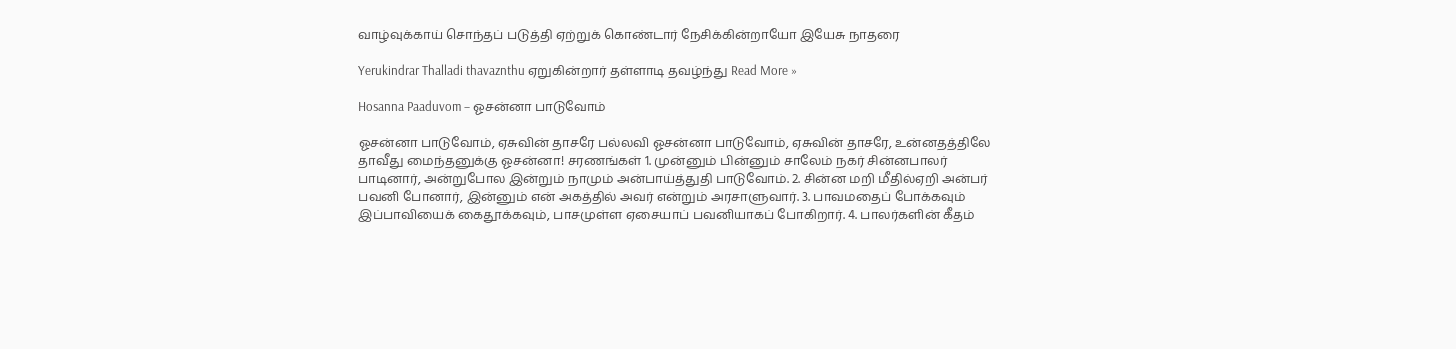வாழ்வுக்காய் சொந்தப் படுத்தி ஏற்றுக் கொண்டார் நேசிக்கின்றாயோ இயேசு நாதரை

Yerukindrar Thalladi thavaznthu ஏறுகின்றார் தள்ளாடி தவழ்ந்து Read More »

Hosanna Paaduvom – ஓசன்னா பாடுவோம்

ஓசன்னா பாடுவோம், ஏசுவின் தாசரே பல்லவி ஓசன்னா பாடுவோம், ஏசுவின் தாசரே, உன்னதத்திலே தாவீது மைந்தனுக்கு ஓசன்னா! சரணங்கள் 1. முன்னும் பின்னும் சாலேம் நகர் சின்னபாலர் பாடினார், அன்றுபோல இன்றும் நாமும் அன்பாய்த்துதி பாடுவோம். 2. சின்ன மறி மீதில்ஏறி அன்பர் பவனி போனார், இன்னும் என் அகத்தில் அவர் என்றும் அரசாளுவார். 3. பாவமதைப் போக்கவும் இப்பாவியைக் கைதூக்கவும், பாசமுள்ள ஏசையாப் பவனியாகப் போகிறார். 4. பாலர்களின் கீதம்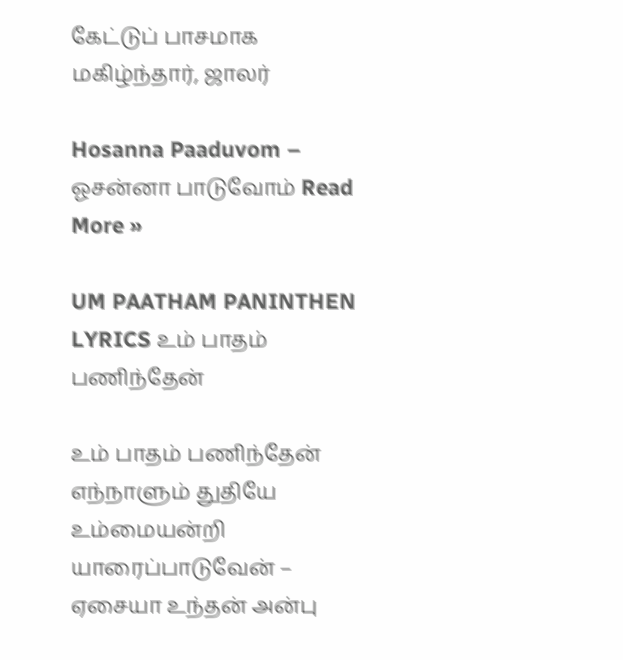கேட்டுப் பாசமாக மகிழ்ந்தார், ஜாலர்

Hosanna Paaduvom – ஓசன்னா பாடுவோம் Read More »

UM PAATHAM PANINTHEN LYRICS உம் பாதம் பணிந்தேன்

உம் பாதம் பணிந்தேன் எந்நாளும் துதியே உம்மையன்றி யாரைப்பாடுவேன் – ஏசையா உந்தன் அன்பு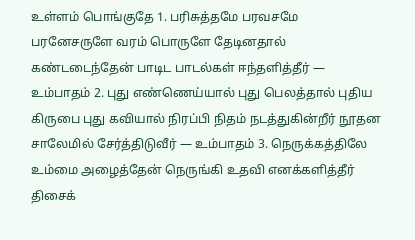உள்ளம் பொங்குதே 1. பரிசுத்தமே பரவசமே பரனேசருளே வரம் பொருளே தேடினதால் கண்டடைந்தேன் பாடிட பாடல்கள் ஈந்தளித்தீர் — உம்பாதம் 2. புது எண்ணெய்யால் புது பெலத்தால் புதிய கிருபை புது கவியால் நிரப்பி நிதம் நடத்துகின்றீர் நூதன சாலேமில் சேர்த்திடுவீர் — உம்பாதம் 3. நெருக்கத்திலே உம்மை அழைத்தேன் நெருங்கி உதவி எனக்களித்தீர் திசைக்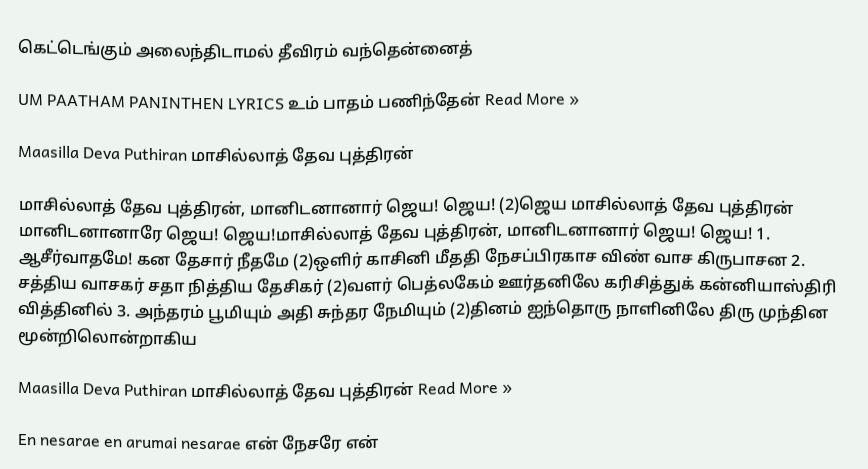கெட்டெங்கும் அலைந்திடாமல் தீவிரம் வந்தென்னைத்

UM PAATHAM PANINTHEN LYRICS உம் பாதம் பணிந்தேன் Read More »

Maasilla Deva Puthiran மாசில்லாத் தேவ புத்திரன்

மாசில்லாத் தேவ புத்திரன், மானிடனானார் ஜெய! ஜெய! (2)ஜெய மாசில்லாத் தேவ புத்திரன் மானிடனானாரே ஜெய! ஜெய!மாசில்லாத் தேவ புத்திரன், மானிடனானார் ஜெய! ஜெய! 1. ஆசீர்வாதமே! கன தேசார் நீதமே (2)ஒளிர் காசினி மீததி நேசப்பிரகாச விண் வாச கிருபாசன 2. சத்திய வாசகர் சதா நித்திய தேசிகர் (2)வளர் பெத்லகேம் ஊர்தனிலே கரிசித்துக் கன்னியாஸ்திரி வித்தினில் 3. அந்தரம் பூமியும் அதி சுந்தர நேமியும் (2)தினம் ஐந்தொரு நாளினிலே திரு முந்தின மூன்றிலொன்றாகிய

Maasilla Deva Puthiran மாசில்லாத் தேவ புத்திரன் Read More »

En nesarae en arumai nesarae என் நேசரே என்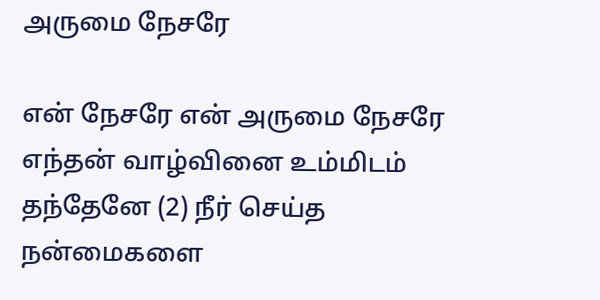அருமை நேசரே

என் நேசரே என் அருமை நேசரே எந்தன் வாழ்வினை உம்மிடம் தந்தேனே (2) நீர் செய்த நன்மைகளை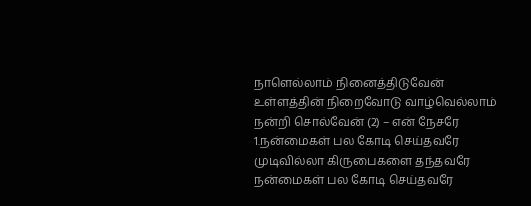நாளெல்லாம் நினைத்திடுவேன் உள்ளத்தின் நிறைவோடு வாழ்வெல்லாம் நன்றி சொல்வேன் (2) – என் நேசரே 1.நன்மைகள் பல கோடி செய்தவரே முடிவில்லா கிருபைகளை தந்தவரே நன்மைகள் பல கோடி செய்தவரே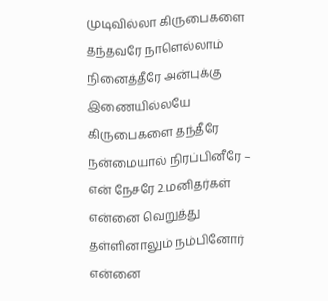முடிவில்லா கிருபைகளை தந்தவரே நாளெல்லாம் நினைத்தீரே அன்புக்கு இணையில்லயே கிருபைகளை தந்தீரே நன்மையால் நிரப்பினீரே – என் நேசரே 2.மனிதர்கள் என்னை வெறுத்து தள்ளினாலும் நம்பினோர் என்னை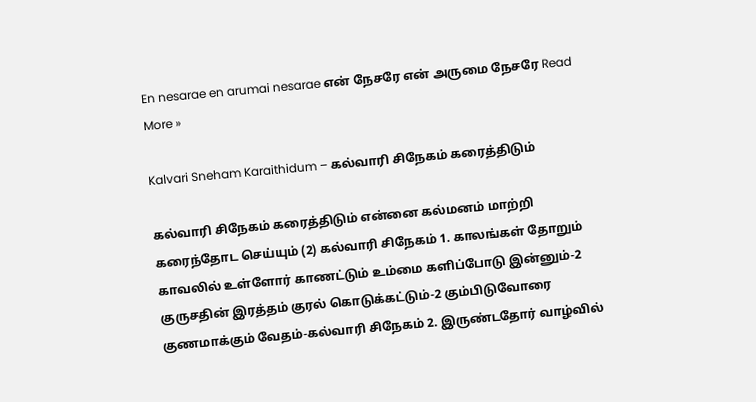En nesarae en arumai nesarae என் நேசரே என் அருமை நேசரே Read More »

Kalvari Sneham Karaithidum – கல்வாரி சிநேகம் கரைத்திடும்

கல்வாரி சிநேகம் கரைத்திடும் என்னை கல்மனம் மாற்றி கரைந்தோட செய்யும் (2) கல்வாரி சிநேகம் 1. காலங்கள் தோறும் காவலில் உள்ளோர் காணட்டும் உம்மை களிப்போடு இன்னும்-2 குருசதின் இரத்தம் குரல் கொடுக்கட்டும்-2 கும்பிடுவோரை குணமாக்கும் வேதம்-கல்வாரி சிநேகம் 2. இருண்டதோர் வாழ்வில்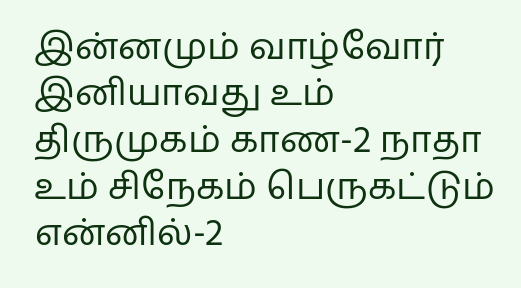இன்னமும் வாழ்வோர் இனியாவது உம் திருமுகம் காண-2 நாதா உம் சிநேகம் பெருகட்டும் என்னில்-2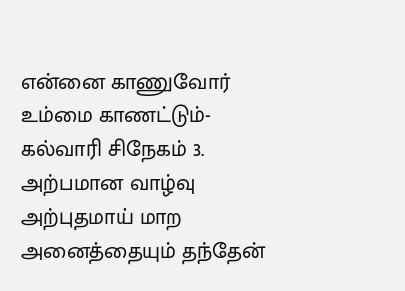என்னை காணுவோர் உம்மை காணட்டும்-கல்வாரி சிநேகம் 3. அற்பமான வாழ்வு அற்புதமாய் மாற அனைத்தையும் தந்தேன்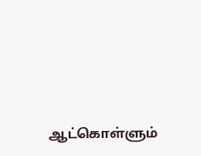ஆட்கொள்ளும்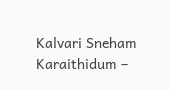Kalvari Sneham Karaithidum –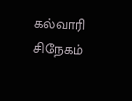கல்வாரி சிநேகம்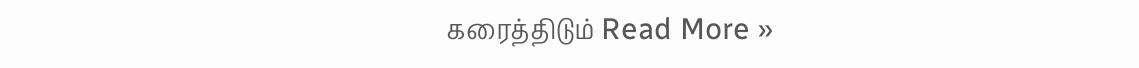கரைத்திடும் Read More »